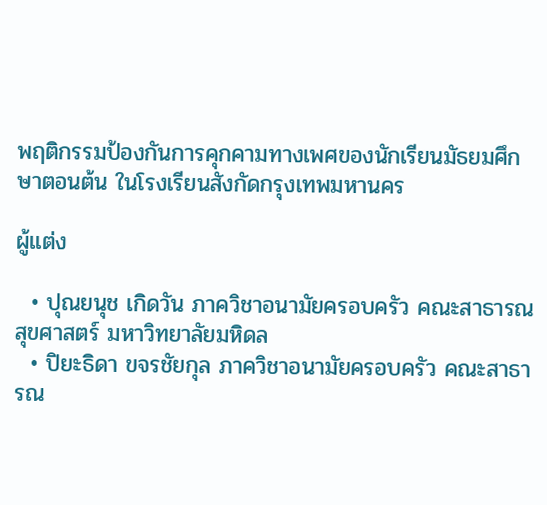พฤติกรรมป้องกันการคุกคามทางเพศของนักเรียนมัธยมศึกษาตอนต้น ในโรงเรียนสังกัดกรุงเทพมหานคร

ผู้แต่ง

  • ปุณยนุช เกิดวัน ภาควิชาอนามัยครอบครัว คณะสาธารณสุขศาสตร์ มหาวิทยาลัยมหิดล
  • ปิยะธิดา ขจรชัยกุล ภาควิชาอนามัยครอบครัว คณะสาธารณ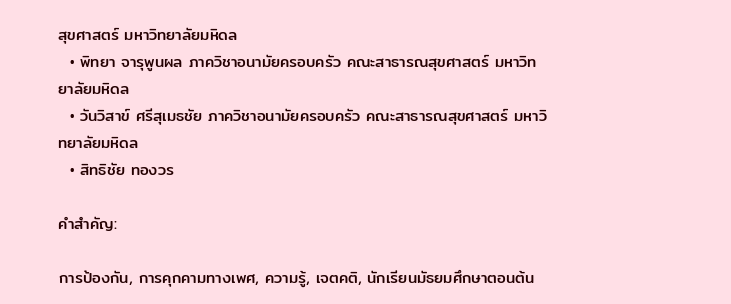สุขศาสตร์ มหาวิทยาลัยมหิดล
  • พิทยา จารุพูนผล ภาควิชาอนามัยครอบครัว คณะสาธารณสุขศาสตร์ มหาวิทยาลัยมหิดล
  • วันวิสาข์ ศรีสุเมธชัย ภาควิชาอนามัยครอบครัว คณะสาธารณสุขศาสตร์ มหาวิทยาลัยมหิดล
  • สิทธิชัย ทองวร

คำสำคัญ:

การป้องกัน, การคุกคามทางเพศ, ความรู้, เจตคติ, นักเรียนมัธยมศึกษาตอนต้น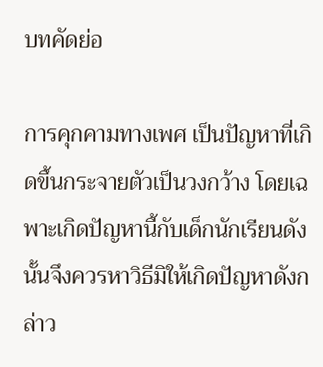บทคัดย่อ

การคุกคามทางเพศ เป็นปัญหาที่เกิดขึ้นกระจายตัวเป็นวงกว้าง โดยเฉพาะเกิดปัญหานี้กับเด็กนักเรียนดังนั้นจึงควรหาวิธีมิให้เกิดปัญหาดังกล่าว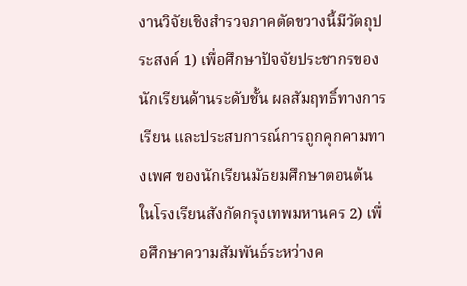งานวิจัยเชิงสำรวจภาคตัดขวางนี้มีวัตถุประสงค์ 1) เพื่อศึกษาปัจจัยประชากรของนักเรียนด้านระดับชั้น ผลสัมฤทธิ์ทางการเรียน และประสบการณ์การถูกคุกคามทางเพศ ของนักเรียนมัธยมศึกษาตอนต้น ในโรงเรียนสังกัดกรุงเทพมหานคร 2) เพื่อศึกษาความสัมพันธ์ระหว่างค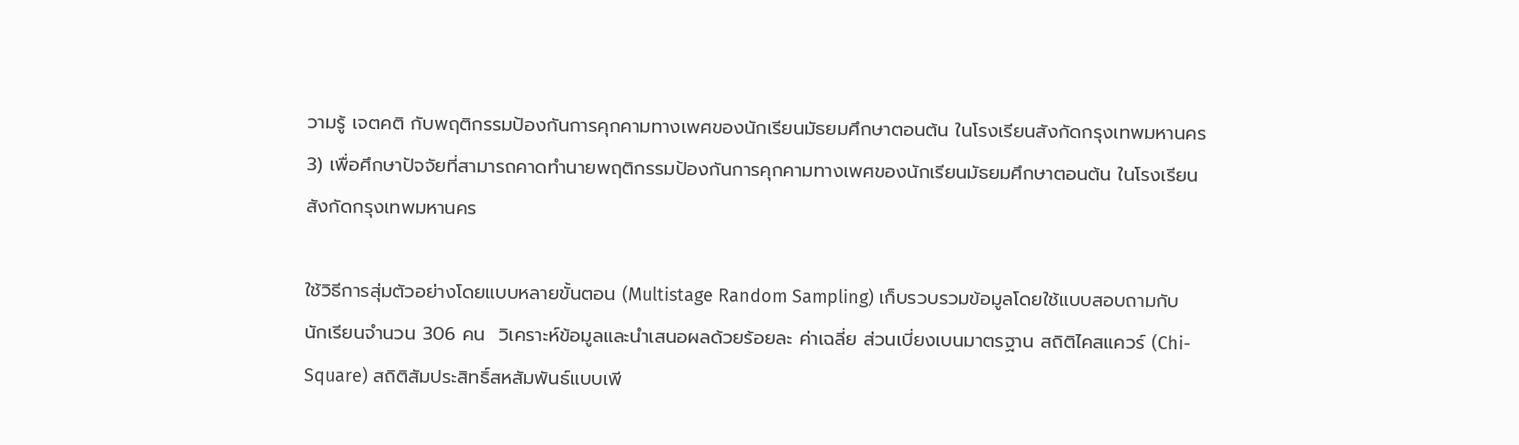วามรู้ เจตคติ กับพฤติกรรมป้องกันการคุกคามทางเพศของนักเรียนมัธยมศึกษาตอนต้น ในโรงเรียนสังกัดกรุงเทพมหานคร 3) เพื่อศึกษาปัจจัยที่สามารถคาดทำนายพฤติกรรมป้องกันการคุกคามทางเพศของนักเรียนมัธยมศึกษาตอนต้น ในโรงเรียนสังกัดกรุงเทพมหานคร

ใช้วิธีการสุ่มตัวอย่างโดยแบบหลายขั้นตอน (Multistage Random Sampling) เก็บรวบรวมข้อมูลโดยใช้แบบสอบถามกับนักเรียนจำนวน 306 คน  วิเคราะห์ข้อมูลและนำเสนอผลด้วยร้อยละ ค่าเฉลี่ย ส่วนเบี่ยงเบนมาตรฐาน สถิติไคสแควร์ (Chi-Square) สถิติสัมประสิทธิ์สหสัมพันธ์แบบเพี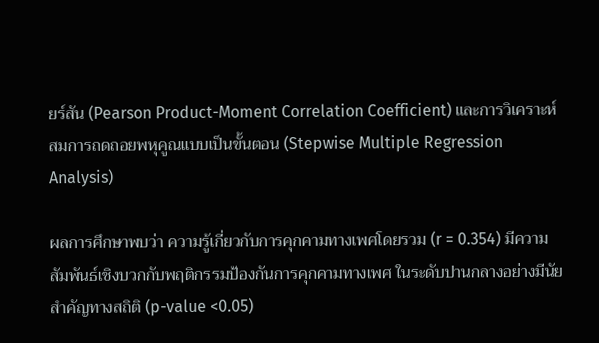ยร์สัน (Pearson Product-Moment Correlation Coefficient) และการวิเคราะห์สมการถดถอยพหุคูณแบบเป็นขั้นตอน (Stepwise Multiple Regression Analysis)

ผลการศึกษาพบว่า ความรู้เกี่ยวกับการคุกคามทางเพศโดยรวม (r = 0.354) มีความสัมพันธ์เชิงบวกกับพฤติกรรมป้องกันการคุกคามทางเพศ ในระดับปานกลางอย่างมีนัยสำคัญทางสถิติ (p-value <0.05)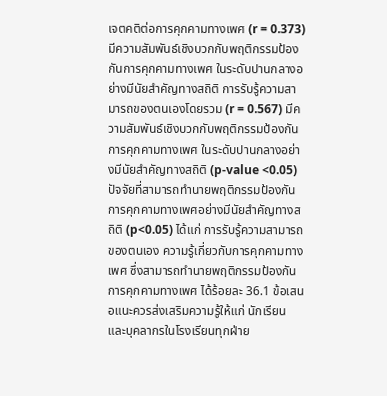เจตคติต่อการคุกคามทางเพศ (r = 0.373) มีความสัมพันธ์เชิงบวกกับพฤติกรรมป้องกันการคุกคามทางเพศ ในระดับปานกลางอย่างมีนัยสำคัญทางสถิติ การรับรู้ความสามารถของตนเองโดยรวม (r = 0.567) มีความสัมพันธ์เชิงบวกกับพฤติกรรมป้องกันการคุกคามทางเพศ ในระดับปานกลางอย่างมีนัยสำคัญทางสถิติ (p-value <0.05) ปัจจัยที่สามารถทำนายพฤติกรรมป้องกันการคุกคามทางเพศอย่างมีนัยสำคัญทางสถิติ (p<0.05) ได้แก่ การรับรู้ความสามารถของตนเอง ความรู้เกี่ยวกับการคุกคามทางเพศ ซึ่งสามารถทำนายพฤติกรรมป้องกันการคุกคามทางเพศ ได้ร้อยละ 36.1 ข้อเสนอแนะควรส่งเสริมความรู้ให้แก่ นักเรียน และบุคลากรในโรงเรียนทุกฝ่าย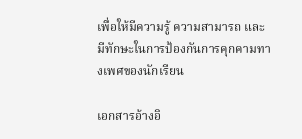เพื่อให้มีความรู้ ความสามารถ และมีทักษะในการป้องกันการคุกคามทางเพศของนักเรียน

เอกสารอ้างอิ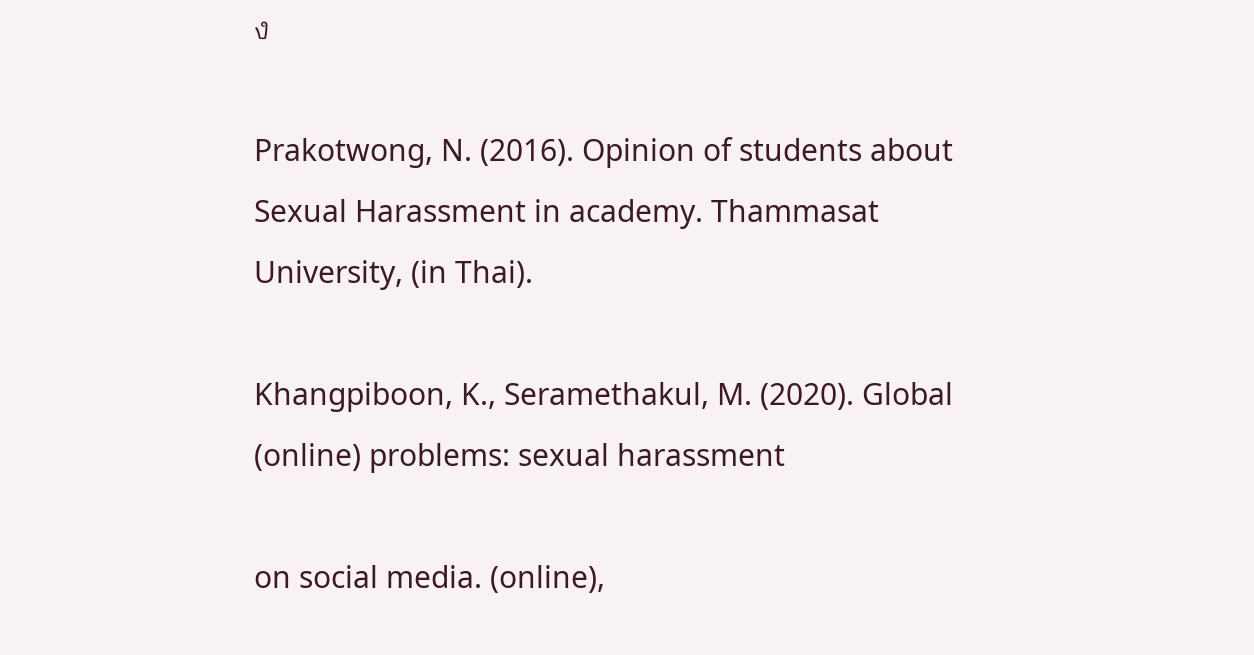ง

Prakotwong, N. (2016). Opinion of students about Sexual Harassment in academy. Thammasat University, (in Thai).

Khangpiboon, K., Seramethakul, M. (2020). Global (online) problems: sexual harassment

on social media. (online),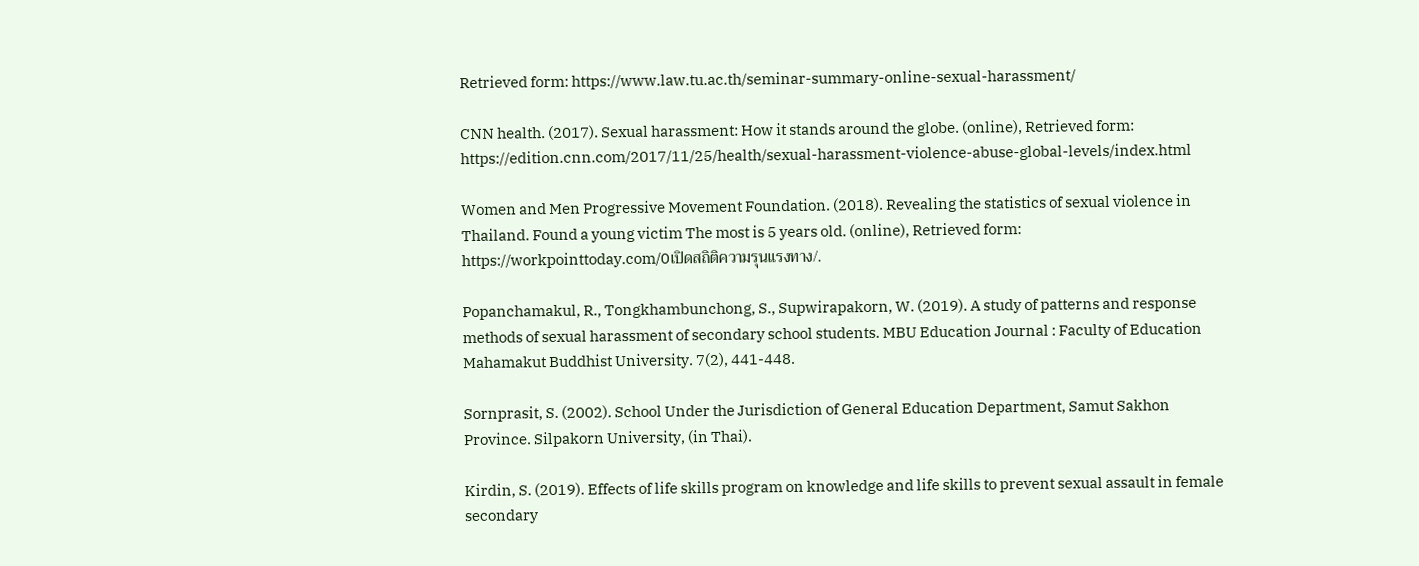Retrieved form: https://www.law.tu.ac.th/seminar-summary-online-sexual-harassment/

CNN health. (2017). Sexual harassment: How it stands around the globe. (online), Retrieved form: https://edition.cnn.com/2017/11/25/health/sexual-harassment-violence-abuse-global-levels/index.html

Women and Men Progressive Movement Foundation. (2018). Revealing the statistics of sexual violence in Thailand. Found a young victim The most is 5 years old. (online), Retrieved form: https://workpointtoday.com/0เปิดสถิติความรุนแรงทาง/.

Popanchamakul, R., Tongkhambunchong, S., Supwirapakorn, W. (2019). A study of patterns and response methods of sexual harassment of secondary school students. MBU Education Journal : Faculty of Education Mahamakut Buddhist University. 7(2), 441-448.

Sornprasit, S. (2002). School Under the Jurisdiction of General Education Department, Samut Sakhon Province. Silpakorn University, (in Thai).

Kirdin, S. (2019). Effects of life skills program on knowledge and life skills to prevent sexual assault in female secondary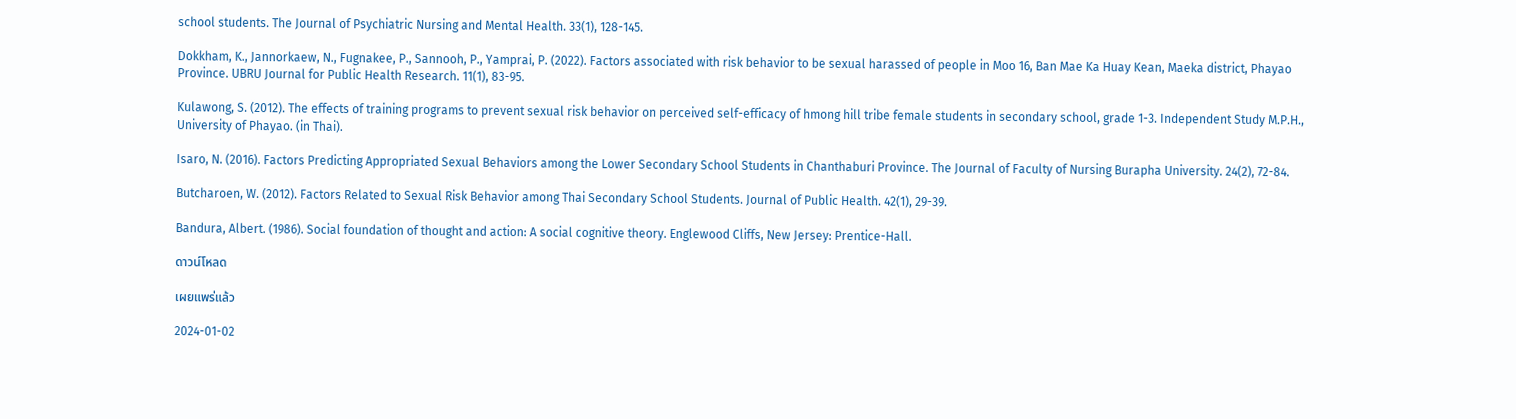school students. The Journal of Psychiatric Nursing and Mental Health. 33(1), 128-145.

Dokkham, K., Jannorkaew, N., Fugnakee, P., Sannooh, P., Yamprai, P. (2022). Factors associated with risk behavior to be sexual harassed of people in Moo 16, Ban Mae Ka Huay Kean, Maeka district, Phayao Province. UBRU Journal for Public Health Research. 11(1), 83-95.

Kulawong, S. (2012). The effects of training programs to prevent sexual risk behavior on perceived self-efficacy of hmong hill tribe female students in secondary school, grade 1-3. Independent Study M.P.H., University of Phayao. (in Thai).

Isaro, N. (2016). Factors Predicting Appropriated Sexual Behaviors among the Lower Secondary School Students in Chanthaburi Province. The Journal of Faculty of Nursing Burapha University. 24(2), 72-84.

Butcharoen, W. (2012). Factors Related to Sexual Risk Behavior among Thai Secondary School Students. Journal of Public Health. 42(1), 29-39.

Bandura, Albert. (1986). Social foundation of thought and action: A social cognitive theory. Englewood Cliffs, New Jersey: Prentice-Hall.

ดาวน์โหลด

เผยแพร่แล้ว

2024-01-02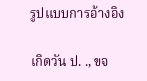รูปแบบการอ้างอิง

เกิดวัน ป. ., ขจ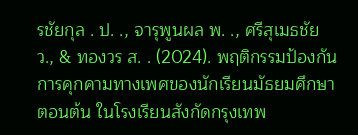รชัยกุล . ป. ., จารุพูนผล พ. ., ศรีสุเมธชัย ว., & ทองวร ส. . (2024). พฤติกรรมป้องกันการคุกคามทางเพศของนักเรียนมัธยมศึกษาตอนต้น ในโรงเรียนสังกัดกรุงเทพ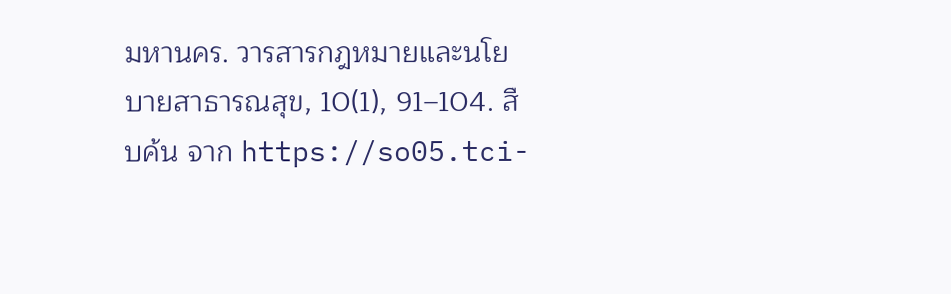มหานคร. วารสารกฎหมายและนโยบายสาธารณสุข, 10(1), 91–104. สืบค้น จาก https://so05.tci-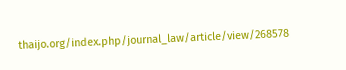thaijo.org/index.php/journal_law/article/view/268578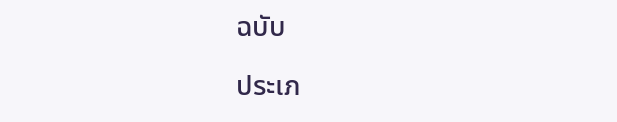ฉบับ

ประเภ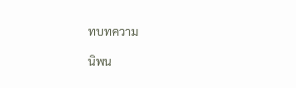ทบทความ

นิพน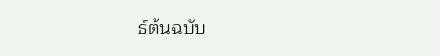ธ์ต้นฉบับ